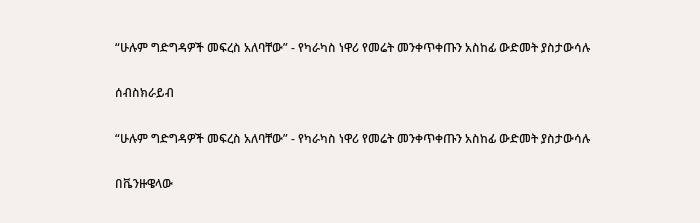“ሁሉም ግድግዳዎች መፍረስ አለባቸው” - የካራካስ ነዋሪ የመሬት መንቀጥቀጡን አስከፊ ውድመት ያስታውሳሉ

ሰብስክራይብ

“ሁሉም ግድግዳዎች መፍረስ አለባቸው” - የካራካስ ነዋሪ የመሬት መንቀጥቀጡን አስከፊ ውድመት ያስታውሳሉ

በቬንዙዌላው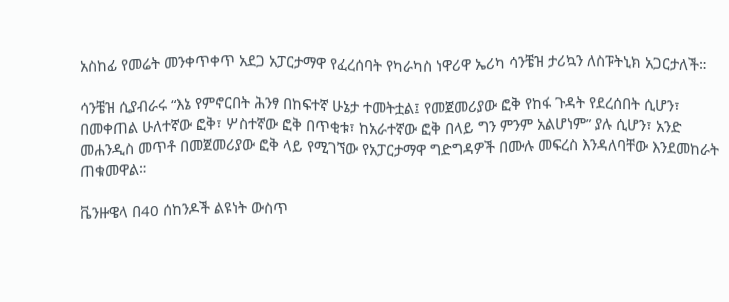አስከፊ የመሬት መንቀጥቀጥ አደጋ አፓርታማዋ የፈረሰባት የካራካስ ነዋሪዋ ኤሪካ ሳንቼዝ ታሪኳን ለስፑትኒክ አጋርታለች።

ሳንቼዝ ሲያብራሩ “እኔ የምኖርበት ሕንፃ በከፍተኛ ሁኔታ ተመትቷል፤ የመጀመሪያው ፎቅ የከፋ ጉዳት የደረሰበት ሲሆን፣ በመቀጠል ሁለተኛው ፎቅ፣ ሦስተኛው ፎቅ በጥቂቱ፣ ከአራተኛው ፎቅ በላይ ግን ምንም አልሆነም” ያሉ ሲሆን፣ አንድ መሐንዲስ መጥቶ በመጀመሪያው ፎቅ ላይ የሚገኘው የአፓርታማዋ ግድግዳዎች በሙሉ መፍረስ እንዳለባቸው እንደመከራት ጠቁመዋል።

ቬንዙዌላ በ40 ሰከንዶች ልዩነት ውስጥ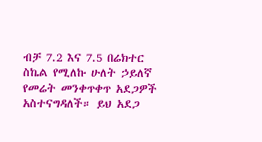ብቻ 7.2 እና 7.5 በሬክተር ስኬል የሚለኩ ሁለት ኃይለኛ የመሬት መንቀጥቀጥ አደጋዎች አስተናግዳለች። ይህ አደጋ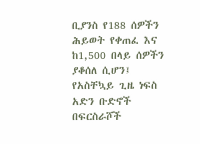ቢያንስ የ188 ሰዎችን ሕይወት የቀጠፈ እና ከ1,500 በላይ ሰዎችን ያቆሰለ ሲሆን፤ የአስቸኳይ ጊዜ ነፍስ አድን ቡድኖች በፍርስራሾች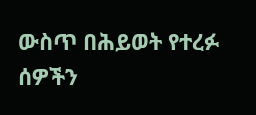ውስጥ በሕይወት የተረፉ ሰዎችን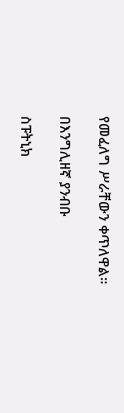የመፈለግ ሥራቸውን ቀጥለዋል።

በእንግሊዘኛ ያንብቡ

ስፑትኒክ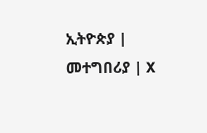ኢትዮጵያ | መተግበሪያ | X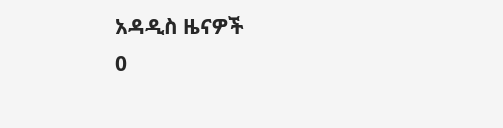አዳዲስ ዜናዎች
0